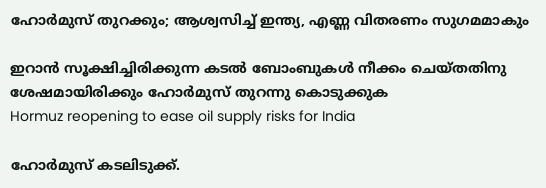ഹോർമുസ് തുറക്കും; ആശ്വസിച്ച് ഇന്ത്യ, എണ്ണ വിതരണം സുഗമമാകും

ഇറാൻ സൂക്ഷിച്ചിരിക്കുന്ന കടൽ ബോംബുകൾ നീക്കം ചെയ്തതിനു ശേഷമായിരിക്കും ഹോർമുസ് തുറന്നു കൊടുക്കുക
Hormuz reopening to ease oil supply risks for India

ഹോർമുസ് കടലിടുക്ക്.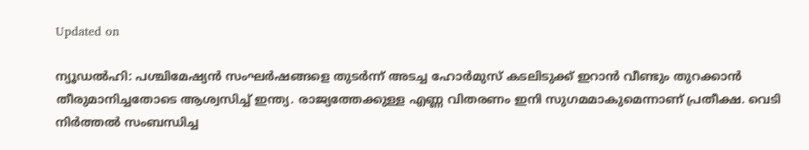Updated on

ന്യൂഡൽഹി: പശ്ചിമേഷ്യൻ സംഘർഷങ്ങളെ തുടർന്ന് അടച്ച ഹോർമുസ് കടലിടുക്ക് ഇറാൻ വീണ്ടും തുറക്കാൻ തീരുമാനിച്ചതോടെ ആശ്വസിച്ച് ഇന്ത്യ. രാജ്യത്തേക്കുള്ള എണ്ണ വിതരണം ഇനി സുഗമമാകുമെന്നാണ് പ്രതീക്ഷ. വെടി നിർത്തൽ സംബന്ധിച്ച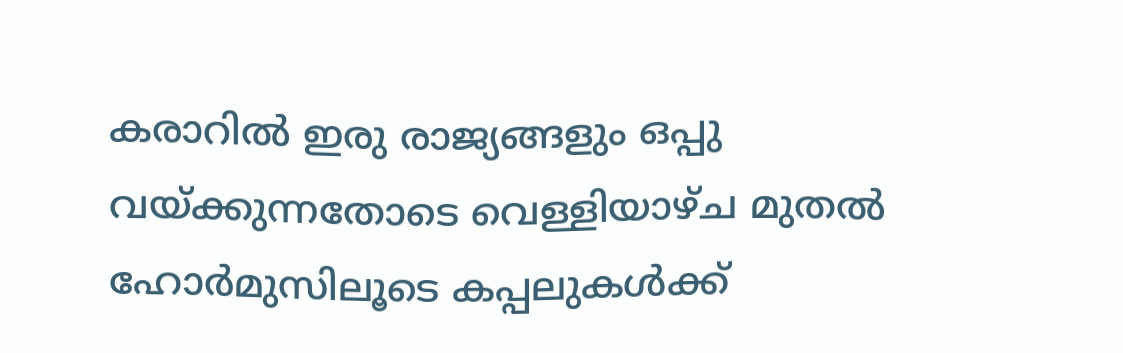കരാറിൽ ഇരു രാജ്യങ്ങളും ഒപ്പു വയ്ക്കുന്നതോടെ വെള്ളിയാഴ്ച മുതൽ ഹോർമുസിലൂടെ കപ്പലുകൾക്ക്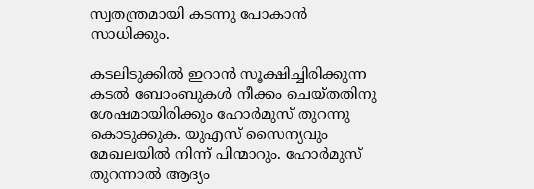സ്വതന്ത്രമായി കടന്നു പോകാൻ സാധിക്കും.

കടലിടുക്കിൽ ഇറാൻ സൂക്ഷിച്ചിരിക്കുന്ന കടൽ ബോംബുകൾ നീക്കം ചെയ്തതിനു ശേഷമായിരിക്കും ഹോർമുസ് തുറന്നു കൊടുക്കുക. യുഎസ് സൈന്യവും മേഖലയിൽ നിന്ന് പിന്മാറും. ഹോർമുസ് തുറന്നാൽ ആദ്യം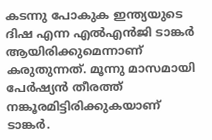കടന്നു പോകുക ഇന്ത്യയുടെ ദിഷ എന്ന എൽ‌എൻജി ടാങ്കർ ആയിരിക്കുമെന്നാണ് കരുതുന്നത്. മൂന്നു മാസമായി പേർഷ്യൻ തീരത്ത് നങ്കൂരമിട്ടിരിക്കുകയാണ് ടാങ്കർ.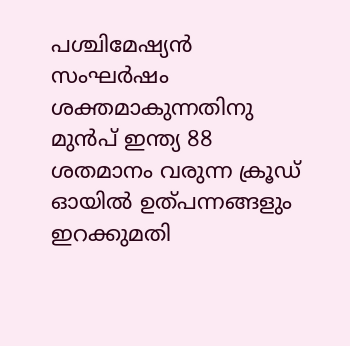പശ്ചിമേഷ്യൻ സംഘർഷം ശക്തമാകുന്നതിനു മുൻപ് ഇന്ത്യ 88 ശതമാനം വരുന്ന ക്രൂഡ് ഓയിൽ ഉത്പന്നങ്ങളും ഇറക്കുമതി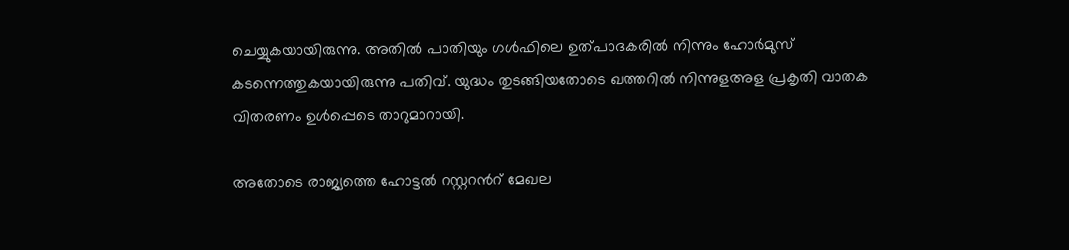ചെയ്യുകയായിരുന്നു. അതിൽ പാതിയും ഗൾഫിലെ ഉത്പാദകരിൽ നിന്നും ഹോർമുസ് കടന്നെത്തുകയായിരുന്നു പതിവ്. യുദ്ധം തുടങ്ങിയതോടെ ഖത്തറിൽ നിന്നുളഅള പ്രകൃതി വാതക വിതരണം ഉൾപ്പെടെ താറുമാറായി.

അതോടെ രാജ്യത്തെ ഹോട്ടൽ റസ്റ്ററന്‍റ് മേഖല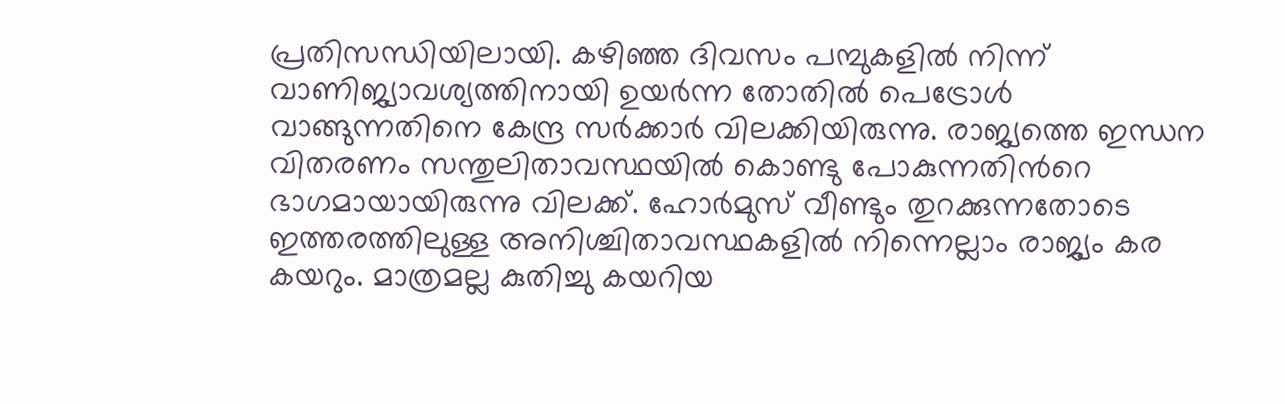പ്രതിസന്ധിയിലായി. കഴിഞ്ഞ ദിവസം പമ്പുകളിൽ നിന്ന് വാണിജ്യാവശ്യത്തിനായി ഉയർന്ന തോതിൽ പെട്രോൾ വാങ്ങുന്നതിനെ കേന്ദ്ര സർക്കാർ വിലക്കിയിരുന്നു. രാജ്യത്തെ ഇന്ധന വിതരണം സന്തുലിതാവസ്ഥയിൽ കൊണ്ടു പോകുന്നതിന്‍റെ ഭാഗമായായിരുന്നു വിലക്ക്. ഹോർമുസ് വീണ്ടും തുറക്കുന്നതോടെ ഇത്തരത്തിലുള്ള അനിശ്ചിതാവസ്ഥകളിൽ നിന്നെല്ലാം രാജ്യം കര കയറും. മാത്രമല്ല കുതിച്ചു കയറിയ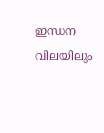ഇന്ധന വിലയിലും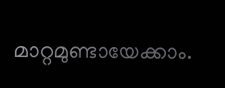മാറ്റമുണ്ടായേക്കാം.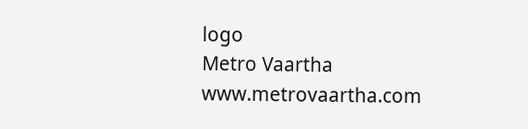logo
Metro Vaartha
www.metrovaartha.com